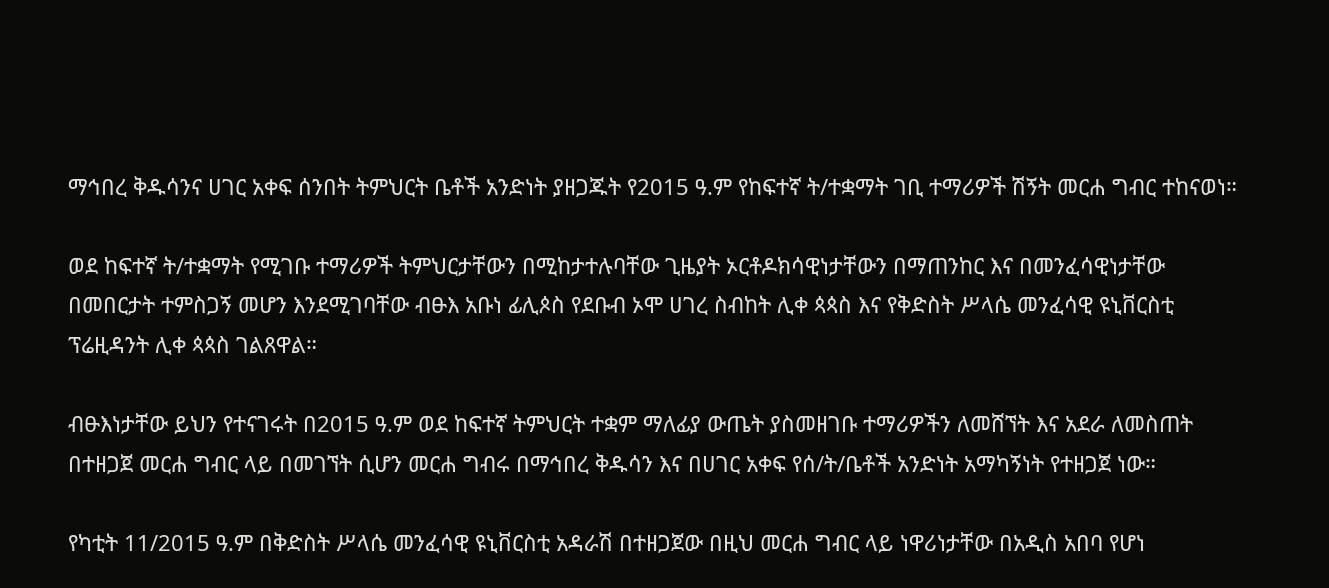ማኅበረ ቅዱሳንና ሀገር አቀፍ ሰንበት ትምህርት ቤቶች አንድነት ያዘጋጁት የ2015 ዓ.ም የከፍተኛ ት/ተቋማት ገቢ ተማሪዎች ሽኝት መርሐ ግብር ተከናወነ።

ወደ ከፍተኛ ት/ተቋማት የሚገቡ ተማሪዎች ትምህርታቸውን በሚከታተሉባቸው ጊዜያት ኦርቶዶክሳዊነታቸውን በማጠንከር እና በመንፈሳዊነታቸው በመበርታት ተምስጋኝ መሆን እንደሚገባቸው ብፁእ አቡነ ፊሊጶስ የደቡብ ኦሞ ሀገረ ስብከት ሊቀ ጳጳስ እና የቅድስት ሥላሴ መንፈሳዊ ዩኒቨርስቲ ፕሬዚዳንት ሊቀ ጳጳስ ገልጸዋል።

ብፁእነታቸው ይህን የተናገሩት በ2015 ዓ.ም ወደ ከፍተኛ ትምህርት ተቋም ማለፊያ ውጤት ያስመዘገቡ ተማሪዎችን ለመሸኘት እና አደራ ለመስጠት በተዘጋጀ መርሐ ግብር ላይ በመገኘት ሲሆን መርሐ ግብሩ በማኅበረ ቅዱሳን እና በሀገር አቀፍ የሰ/ት/ቤቶች አንድነት አማካኝነት የተዘጋጀ ነው።

የካቲት 11/2015 ዓ.ም በቅድስት ሥላሴ መንፈሳዊ ዩኒቨርስቲ አዳራሽ በተዘጋጀው በዚህ መርሐ ግብር ላይ ነዋሪነታቸው በአዲስ አበባ የሆነ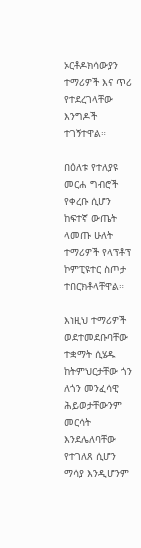ኦርቶዶክሳውያን ተማሪዎች እና ጥሪ የተደረገላቸው እንግዶች ተገኝተዋል።

በዕለቱ የተለያዩ መርሐ ግብሮች የቀረቡ ሲሆን ከፍተኛ ውጤት ላመጡ ሁለት ተማሪዎች የላፕቶፕ ኮምፒዩተር ስጦታ ተበርክቶላቸዋል።

እነዚህ ተማሪዎች ወደተመደቡባቸው ተቋማት ሲሄዱ ከትምህርታቸው ጎን ለጎን መንፈሳዊ ሕይወታቸውንም መርሳት እንደሌለባቸው የተገለጸ ሲሆን ማሳያ እንዲሆንም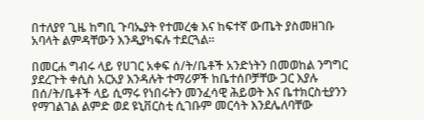በተለያየ ጊዜ ከግቢ ጉባኤያት የተመረቁ እና ከፍተኛ ውጤት ያስመዘገቡ አባላት ልምዳቸውን እንዲያካፍሉ ተደርጓል።

በመርሐ ግብሩ ላይ የሀገር አቀፍ ሰ/ት/ቤቶች አንድነትን በመወከል ንግግር ያደረጉት ቀሲስ አርአያ እንዳሉት ተማሪዎች ከቤተሰቦቻቸው ጋር እያሉ በሰ/ት/ቤቶች ላይ ሲማሩ የነበሩትን መንፈሳዊ ሕይወት እና ቤተክርስቲያንን የማገልገል ልምድ ወደ ዩኒቨርስቲ ሲገቡም መርሳት እንደሌለባቸው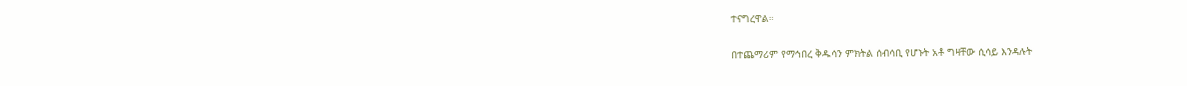ተናግረዋል።

በተጨማሪም የማኅበረ ቅዱሳን ምክትል ሰብሳቢ የሆኑት አቶ ግዛቸው ሲሳይ እንዳሉት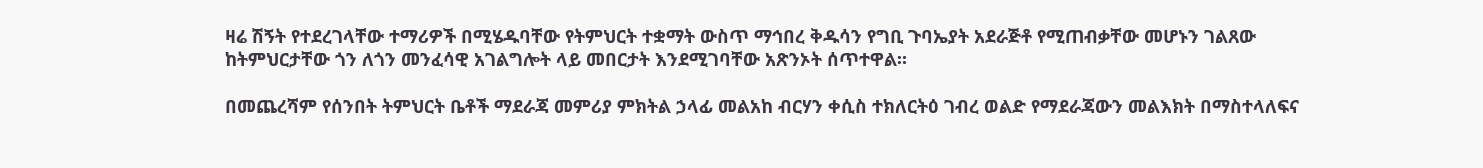ዛሬ ሽኝት የተደረገላቸው ተማሪዎች በሚሄዱባቸው የትምህርት ተቋማት ውስጥ ማኅበረ ቅዱሳን የግቢ ጉባኤያት አደራጅቶ የሚጠብቃቸው መሆኑን ገልጸው ከትምህርታቸው ጎን ለጎን መንፈሳዊ አገልግሎት ላይ መበርታት እንደሚገባቸው አጽንኦት ሰጥተዋል።

በመጨረሻም የሰንበት ትምህርት ቤቶች ማደራጃ መምሪያ ምክትል ኃላፊ መልአከ ብርሃን ቀሲስ ተክለርትዕ ገብረ ወልድ የማደራጃውን መልእክት በማስተላለፍና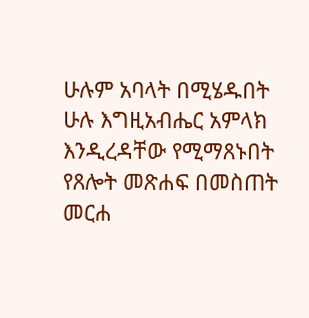ሁሉም አባላት በሚሄዱበት ሁሉ እግዚአብሔር አምላክ እንዲረዳቸው የሚማጸኑበት የጸሎት መጽሐፍ በመስጠት መርሐ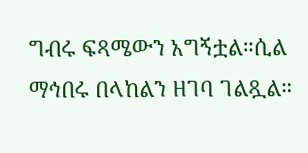ግብሩ ፍጻሜውን አግኝቷል።ሲል ማኅበሩ በላከልን ዘገባ ገልጿል።